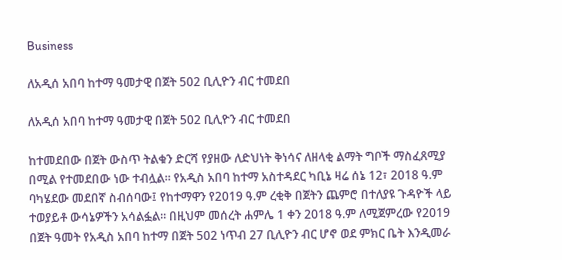Business

ለአዲሰ አበባ ከተማ ዓመታዊ በጀት 502 ቢሊዮን ብር ተመደበ

ለአዲሰ አበባ ከተማ ዓመታዊ በጀት 502 ቢሊዮን ብር ተመደበ

ከተመደበው በጀት ውስጥ ትልቁን ድርሻ የያዘው ለድህነት ቅነሳና ለዘላቂ ልማት ግቦች ማስፈጸሚያ በሚል የተመደበው ነው ተብሏል። የአዲስ አበባ ከተማ አስተዳደር ካቢኔ ዛሬ ሰኔ 12፣ 2018 ዓ.ም ባካሄደው መደበኛ ስብሰባው፤ የከተማዋን የ2019 ዓ.ም ረቂቅ በጀትን ጨምሮ በተለያዩ ጉዳዮች ላይ ተወያይቶ ውሳኔዎችን አሳልፏል። በዚህም መሰረት ሐምሌ 1 ቀን 2018 ዓ.ም ለሚጀምረው የ2019 በጀት ዓመት የአዲስ አበባ ከተማ በጀት 502 ነጥብ 27 ቢሊዮን ብር ሆኖ ወደ ምክር ቤት እንዲመራ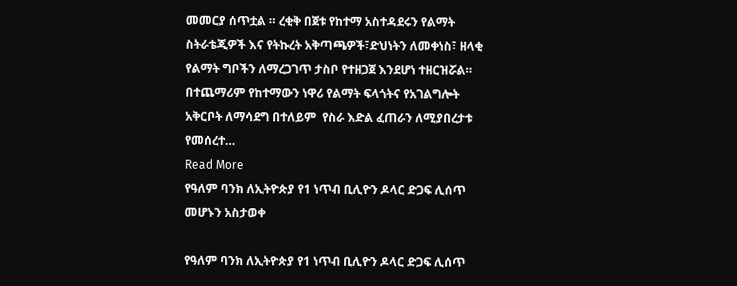መመርያ ሰጥቷል ። ረቂቅ በጀቱ የከተማ አስተዳደሩን የልማት ስትራቴጂዎች እና የትኩረት አቅጣጫዎች፣ድህነትን ለመቀነስ፣ ዘላቂ የልማት ግቦችን ለማረጋገጥ ታስቦ የተዘጋጀ እንደሆነ ተዘርዝሯል። በተጨማሪም የከተማውን ነዋሪ የልማት ፍላጎትና የአገልግሎት አቅርቦት ለማሳደግ በተለይም  የስራ እድል ፈጠራን ለሚያበረታቱ የመሰረተ…
Read More
የዓለም ባንክ ለኢትዮጵያ የ1 ነጥብ ቢሊዮን ዶላር ድጋፍ ሊሰጥ መሆኑን አስታወቀ

የዓለም ባንክ ለኢትዮጵያ የ1 ነጥብ ቢሊዮን ዶላር ድጋፍ ሊሰጥ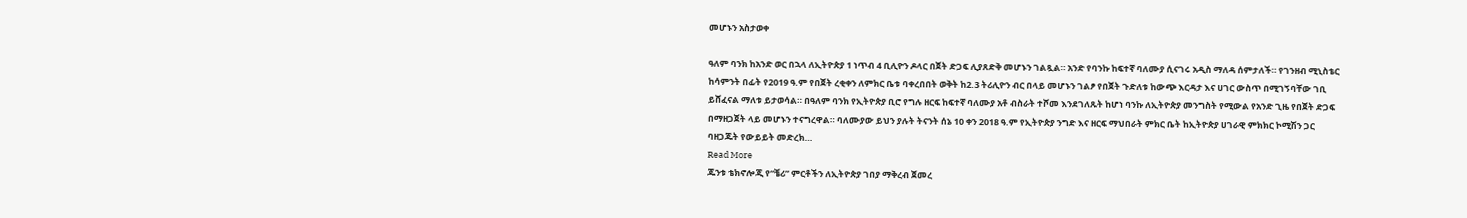መሆኑን አስታወቀ

ዓለም ባንክ ከአንድ ወር በኋላ ለኢትዮጵያ 1 ነጥብ 4 ቢሊዮን ዶላር በጀት ድጋፍ ሊያጸድቅ መሆኑን ገልጿል። አንድ የባንኩ ከፍተኛ ባለሙያ ሲናገሩ አዲስ ማለዳ ሰምታለች። የገንዘብ ሚኒስቴር ከሳምንት በፊት የ2019 ዓ.ም የበጀት ረቂቀን ለምክር ቤቱ ባቀረበበት ወቅት ከ2.3 ትሪሊዮን ብር በላይ መሆኑን ገልፆ የበጀት ጉድለቱ ከውጭ እርዳታ እና ሀገር ውስጥ በሚገኝባቸው ገቢ ይሸፈናል ማለቱ ይታወሳል። በዓለም ባንክ የኢትዮጵያ ቢሮ የግሉ ዘርፍ ከፍተኛ ባለሙያ አቶ ብስራት ተሾመ እንደገለጹት ከሆነ ባንኩ ለኢትዮጵያ መንግስት የሚውል የአንድ ጊዜ የበጀት ድጋፍ በማዘጋጀት ላይ መሆኑን ተናግረዋል። ባለሙያው ይህን ያሉት ትናንት ሰኔ 10 ቀን 2018 ዓ.ም የኢትዮጵያ ንግድ እና ዘርፍ ማህበራት ምክር ቤት ከኢትዮጵያ ሀገራዊ ምክክር ኮሚሽን ጋር ባዘጋጁት የውይይት መድረክ…
Read More
ጁንቱ ቴክኖሎጂ የ“ቼሪ” ምርቶችን ለኢትዮጵያ ገበያ ማቅረብ ጀመረ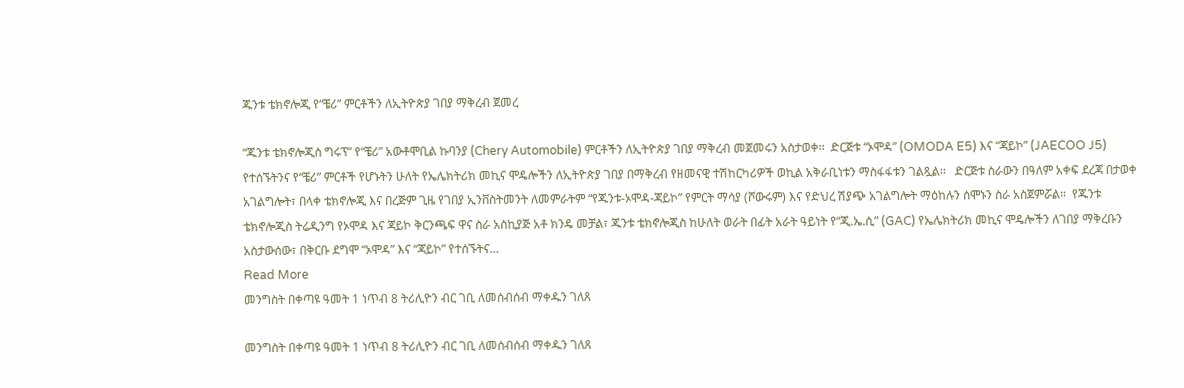ጁንቱ ቴክኖሎጂ የ“ቼሪ” ምርቶችን ለኢትዮጵያ ገበያ ማቅረብ ጀመረ

“ጁንቱ ቴክኖሎጂስ ግሩፕ” የ“ቼሪ” አውቶሞቢል ኩባንያ (Chery Automobile) ምርቶችን ለኢትዮጵያ ገበያ ማቅረብ መጀመሩን አስታወቀ፡፡  ድርጅቱ “ኦሞዳ” (OMODA E5) እና “ጃይኮ” (JAECOO J5) የተሰኙትንና የ“ቼሪ” ምርቶች የሆኑትን ሁለት የኤሌክትሪክ መኪና ሞዴሎችን ለኢትዮጵያ ገበያ በማቅረብ የዘመናዊ ተሽከርካሪዎች ወኪል አቅራቢነቱን ማስፋፋቱን ገልጿል፡፡   ድርጅቱ ስራውን በዓለም አቀፍ ደረጃ በታወቀ አገልግሎት፣ በላቀ ቴክኖሎጂ እና በረጅም ጊዜ የገበያ ኢንቨስትመንት ለመምራትም “የጁንቱ-ኦሞዳ-ጃይኮ” የምርት ማሳያ (ሾውሩም) እና የድህረ ሽያጭ አገልግሎት ማዕከሉን ሰሞኑን ስራ አስጀምሯል።  የጁንቱ ቴክኖሎጂስ ትሬዲንግ የኦሞዳ እና ጃይኮ ቅርንጫፍ ዋና ስራ አስኪያጅ አቶ ክንዴ መቻል፣ ጁንቱ ቴክኖሎጂስ ከሁለት ወራት በፊት አራት ዓይነት የ“ጂ.ኤ.ሲ” (GAC) የኤሌክትሪክ መኪና ሞዴሎችን ለገበያ ማቅረቡን አስታውሰው፣ በቅርቡ ደግሞ “ኦሞዳ” እና “ጃይኮ” የተሰኙትና…
Read More
መንግስት በቀጣዩ ዓመት 1 ነጥብ 8 ትሪሊዮን ብር ገቢ ለመሰብሰብ ማቀዱን ገለጸ

መንግስት በቀጣዩ ዓመት 1 ነጥብ 8 ትሪሊዮን ብር ገቢ ለመሰብሰብ ማቀዱን ገለጸ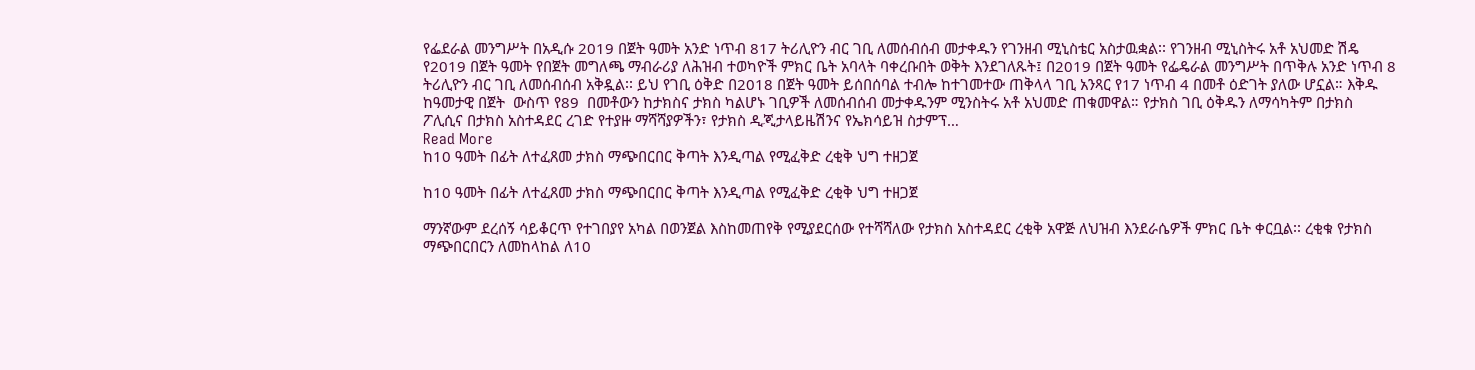የፌደራል መንግሥት በአዲሱ 2019 በጀት ዓመት አንድ ነጥብ 817 ትሪሊዮን ብር ገቢ ለመሰብሰብ መታቀዱን የገንዘብ ሚኒስቴር አስታዉቋል፡፡ የገንዘብ ሚኒስትሩ አቶ አህመድ ሽዴ የ2019 በጀት ዓመት የበጀት መግለጫ ማብራሪያ ለሕዝብ ተወካዮች ምክር ቤት አባላት ባቀረቡበት ወቅት እንደገለጹት፤ በ2019 በጀት ዓመት የፌዴራል መንግሥት በጥቅሉ አንድ ነጥብ 8 ትሪሊዮን ብር ገቢ ለመሰብሰብ አቅዷል፡፡ ይህ የገቢ ዕቅድ በ2018 በጀት ዓመት ይሰበሰባል ተብሎ ከተገመተው ጠቅላላ ገቢ አንጻር የ17 ነጥብ 4 በመቶ ዕድገት ያለው ሆኗል። እቅዱ ከዓመታዊ በጀት  ውስጥ የ89  በመቶውን ከታክስና ታክስ ካልሆኑ ገቢዎች ለመሰብሰብ መታቀዱንም ሚንስትሩ አቶ አህመድ ጠቁመዋል። የታክስ ገቢ ዕቅዱን ለማሳካትም በታክስ ፖሊሲና በታክስ አስተዳደር ረገድ የተያዙ ማሻሻያዎችን፣ የታክስ ዲጂታላይዜሽንና የኤክሳይዝ ስታምፕ…
Read More
ከ10 ዓመት በፊት ለተፈጸመ ታክስ ማጭበርበር ቅጣት እንዲጣል የሚፈቅድ ረቂቅ ህግ ተዘጋጀ

ከ10 ዓመት በፊት ለተፈጸመ ታክስ ማጭበርበር ቅጣት እንዲጣል የሚፈቅድ ረቂቅ ህግ ተዘጋጀ

ማንኛውም ደረሰኝ ሳይቆርጥ የተገበያየ አካል በወንጀል እስከመጠየቅ የሚያደርሰው የተሻሻለው የታክስ አስተዳደር ረቂቅ አዋጅ ለህዝብ እንደራሴዎች ምክር ቤት ቀርቧል፡፡ ረቂቁ የታክስ ማጭበርበርን ለመከላከል ለ10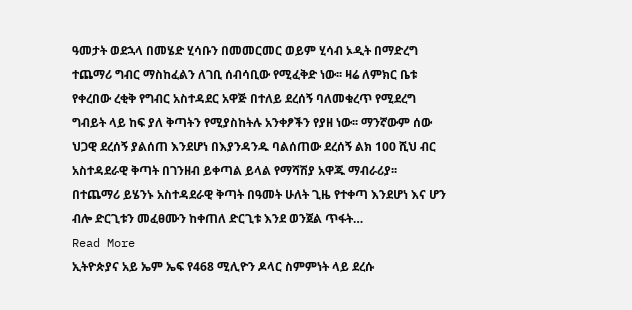ዓመታት ወደኋላ በመሄድ ሂሳቡን በመመርመር ወይም ሂሳብ ኦዲት በማድረግ ተጨማሪ ግብር ማስከፈልን ለገቢ ሰብሳቢው የሚፈቅድ ነው፡፡ ዛሬ ለምክር ቤቱ የቀረበው ረቂቅ የግብር አስተዳደር አዋጅ በተለይ ደረሰኝ ባለመቁረጥ የሚደረግ ግብይት ላይ ከፍ ያለ ቅጣትን የሚያስከትሉ አንቀፆችን የያዘ ነው፡፡ ማንኛውም ሰው ህጋዊ ደረሰኝ ያልሰጠ እንደሆነ በእያንዳንዱ ባልሰጠው ደረሰኝ ልክ 100 ሺህ ብር አስተዳደራዊ ቅጣት በገንዘብ ይቀጣል ይላል የማሻሽያ አዋጁ ማብራሪያ፡፡ በተጨማሪ ይሄንኑ አስተዳደራዊ ቅጣት በዓመት ሁለት ጊዜ የተቀጣ እንደሆነ እና ሆን ብሎ ድርጊቱን መፈፀሙን ከቀጠለ ድርጊቱ እንደ ወንጀል ጥፋት…
Read More
ኢትዮጵያና አይ ኤም ኤፍ የ468 ሚሊዮን ዶላር ስምምነት ላይ ደረሱ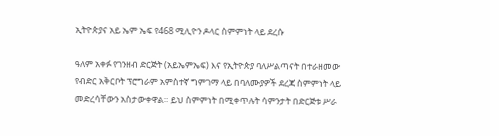ኢትዮጵያና አይ ኤም ኤፍ የ468 ሚሊዮን ዶላር ስምምነት ላይ ደረሱ

ዓለም አቀፉ የገንዘብ ድርጅት (አይኤምኤፍ) እና የኢትዮጵያ ባለሥልጣናት በተራዘመው የብድር አቅርቦት ፕሮግራም አምስተኛ ግምገማ ላይ በባለሙያዎች ደረጃ ስምምነት ላይ መድረሳቸውን አስታውቀዋል። ይህ ስምምነት በሚቀጥሉት ሳምንታት በድርጅቱ ሥራ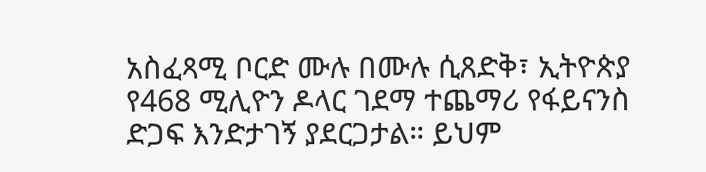አስፈጻሚ ቦርድ ሙሉ በሙሉ ሲጸድቅ፣ ኢትዮጵያ የ468 ሚሊዮን ዶላር ገደማ ተጨማሪ የፋይናንስ ድጋፍ እንድታገኝ ያደርጋታል። ይህም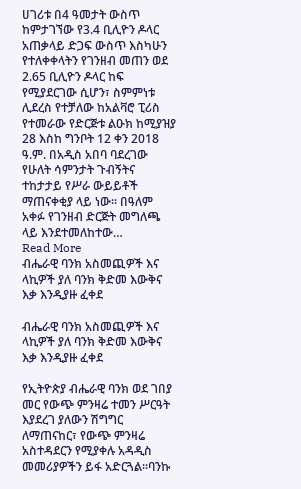ሀገሪቱ በ4 ዓመታት ውስጥ ከምታገኘው የ3.4 ቢሊዮን ዶላር አጠቃላይ ድጋፍ ውስጥ እስካሁን የተለቀቀላትን የገንዘብ መጠን ወደ 2.65 ቢሊዮን ዶላር ከፍ የሚያደርገው ሲሆን፣ ስምምነቱ ሊደረስ የተቻለው ከአልቫሮ ፒሪስ የተመራው የድርጅቱ ልዑክ ከሚያዝያ 28 እስከ ግንቦት 12 ቀን 2018 ዓ.ም. በአዲስ አበባ ባደረገው የሁለት ሳምንታት ጉብኝትና ተከታታይ የሥራ ውይይቶች ማጠናቀቂያ ላይ ነው። በዓለም አቀፉ የገንዘብ ድርጅት መግለጫ ላይ እንደተመለከተው…
Read More
ብሔራዊ ባንክ አስመጪዎች እና ላኪዎች ያለ ባንክ ቅድመ እውቅና እቃ እንዲያዙ ፈቀደ

ብሔራዊ ባንክ አስመጪዎች እና ላኪዎች ያለ ባንክ ቅድመ እውቅና እቃ እንዲያዙ ፈቀደ

የኢትዮጵያ ብሔራዊ ባንክ ወደ ገበያ መር የውጭ ምንዛሬ ተመን ሥርዓት እያደረገ ያለውን ሽግግር ለማጠናከር፣ የውጭ ምንዛሬ አስተዳደርን የሚያቀሉ አዳዲስ መመሪያዎችን ይፋ አድርጓል።ባንኩ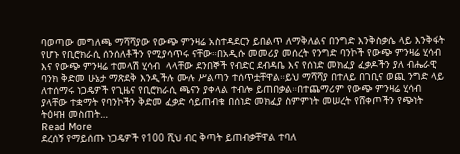ባወጣው መግለጫ ማሻሻያው የውጭ ምንዛሬ አስተዳደርን ይበልጥ ለማቅለልና በንግድ እንቅስቃሴ ላይ እንቅፋት የሆኑ የቢሮክራሲ ሰንሰለቶችን የሚያሳጥሩ ናቸው።በአዲሱ መመሪያ መሰረት የንግድ ባንኮች የውጭ ምንዛሬ ሂሳብ እና የውጭ ምንዛሬ ተመላሽ ሂሳብ  ላላቸው ደንበኞች የብድር ደብዳቤ እና የሰነድ መክፈያ ፈቃዶችን ያለ ብሔራዊ ባንክ ቅድመ ሁኔታ ማጽደቅ እንዲችሉ ሙሉ ሥልጣን ተሰጥቷቸዋል።ይህ ማሻሻያ በተለይ በገቢና ወጪ ንግድ ላይ ለተሰማሩ ነጋዴዎች የጊዜና የቢሮክራሲ ጫናን ያቀላል ተብሎ ይጠበቃል።በተጨማሪም የውጭ ምንዛሬ ሂሳብ ያላቸው ተቋማት የባንኮችን ቅድመ ፈቃድ ሳይጠብቁ በሰነድ መክፈያ ስምምነት መሠረት የሸቀጦችን የጭነት ትዕዛዝ መስጠት…
Read More
ደረሰኝ የማይሰጡ ነጋዴዎች የ100 ሺህ ብር ቅጣት ይጠብቃቸዋል ተባለ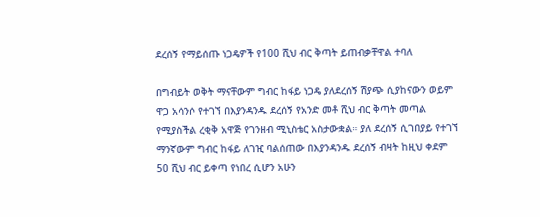ደረሰኝ የማይሰጡ ነጋዴዎች የ100 ሺህ ብር ቅጣት ይጠብቃቸዋል ተባለ

በግብይት ወቅት ማናቸውም ግብር ከፋይ ነጋዴ ያለደረሰኝ ሽያጭ ሲያከናውን ወይም ዋጋ አሳንሶ የተገኘ በእያንዳንዱ ደረሰኝ የአንድ መቶ ሺህ ብር ቅጣት መጣል የሚያስችል ረቂቅ አዋጅ የገንዘብ ሚኒስቴር አስታውቋል። ያለ ደረሰኝ ሲገበያይ የተገኘ ማንኛውም ግብር ከፋይ ለገዢ ባልሰጠው በእያንዳንዱ ደረሰኝ ብዛት ከዚህ ቀደም 50 ሺህ ብር ይቀጣ የነበረ ሲሆን አሁን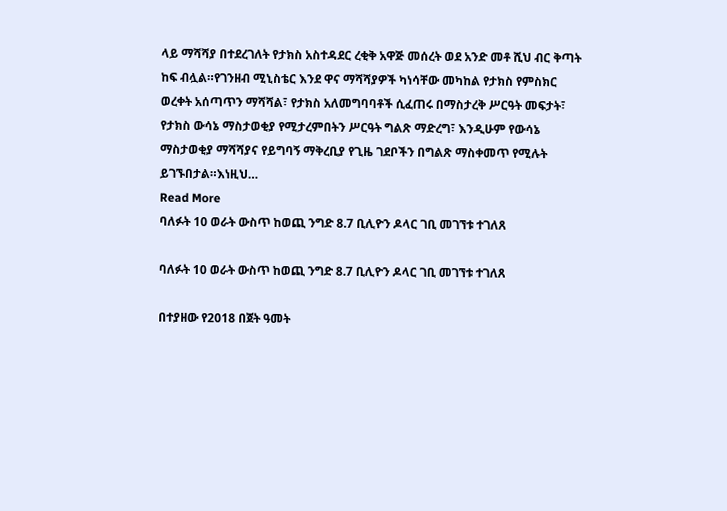ላይ ማሻሻያ በተደረገለት የታክስ አስተዳደር ረቂቅ አዋጅ መሰረት ወደ አንድ መቶ ሺህ ብር ቅጣት ከፍ ብሏል።የገንዘብ ሚኒስቴር እንደ ዋና ማሻሻያዎች ካነሳቸው መካከል የታክስ የምስክር ወረቀት አሰጣጥን ማሻሻል፣ የታክስ አለመግባባቶች ሲፈጠሩ በማስታረቅ ሥርዓት መፍታት፣ የታክስ ውሳኔ ማስታወቂያ የሚታረምበትን ሥርዓት ግልጽ ማድረግ፣ እንዲሁም የውሳኔ ማስታወቂያ ማሻሻያና የይግባኝ ማቅረቢያ የጊዜ ገደቦችን በግልጽ ማስቀመጥ የሚሉት ይገኙበታል።እነዚህ…
Read More
ባለፉት 10 ወራት ውስጥ ከወጪ ንግድ 8.7 ቢሊዮን ዶላር ገቢ መገኘቱ ተገለጸ

ባለፉት 10 ወራት ውስጥ ከወጪ ንግድ 8.7 ቢሊዮን ዶላር ገቢ መገኘቱ ተገለጸ

በተያዘው የ2018 በጀት ዓመት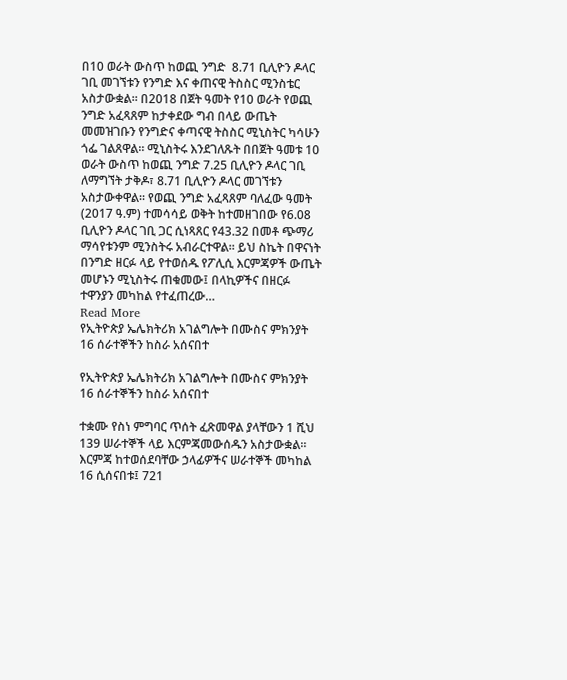በ10 ወራት ውስጥ ከወጪ ንግድ  8.71 ቢሊዮን ዶላር ገቢ መገኘቱን የንግድ እና ቀጠናዊ ትስስር ሚንስቴር አስታውቋል። በ2018 በጀት ዓመት የ10 ወራት የወጪ ንግድ አፈጻጸም ከታቀደው ግብ በላይ ውጤት መመዝገቡን የንግድና ቀጣናዊ ትስስር ሚኒስትር ካሳሁን ጎፌ ገልጸዋል። ሚኒስትሩ እንደገለጹት በበጀት ዓመቱ 10 ወራት ውስጥ ከወጪ ንግድ 7.25 ቢሊዮን ዶላር ገቢ ለማግኘት ታቅዶ፣ 8.71 ቢሊዮን ዶላር መገኘቱን አስታውቀዋል። የወጪ ንግድ አፈጻጸም ባለፈው ዓመት (2017 ዓ.ም) ተመሳሳይ ወቅት ከተመዘገበው የ6.08 ቢሊዮን ዶላር ገቢ ጋር ሲነጻጸር የ43.32 በመቶ ጭማሪ ማሳየቱንም ሚንስትሩ አብራርተዋል። ይህ ስኬት በዋናነት በንግድ ዘርፉ ላይ የተወሰዱ የፖሊሲ እርምጃዎች ውጤት መሆኑን ሚኒስትሩ ጠቁመው፤ በላኪዎችና በዘርፉ ተዋንያን መካከል የተፈጠረው…
Read More
የኢትዮጵያ ኤሌክትሪክ አገልግሎት በሙስና ምክንያት 16 ሰራተኞችን ከስራ አሰናበተ

የኢትዮጵያ ኤሌክትሪክ አገልግሎት በሙስና ምክንያት 16 ሰራተኞችን ከስራ አሰናበተ

ተቋሙ የስነ ምግባር ጥሰት ፈጽመዋል ያላቸውን 1 ሺህ 139 ሠራተኞች ላይ እርምጃመውሰዱን አስታውቋል።  እርምጃ ከተወሰደባቸው ኃላፊዎችና ሠራተኞች መካከል 16 ሲሰናበቱ፤ 721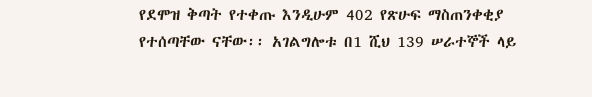የደሞዝ ቅጣት የተቀጡ እንዲሁም 402 የጽሁፍ ማስጠንቀቂያ የተሰጣቸው ናቸው፡፡ አገልግሎቱ በ1 ሺህ 139 ሠራተኞች ላይ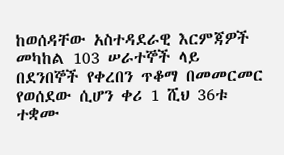ከወሰዳቸው አስተዳደራዊ እርምጃዎች መካከል 103 ሠራተኞች ላይ በደንበኞች የቀረበን ጥቆማ በመመርመር የወሰደው ሲሆን ቀሪ 1 ሺህ 36ቱ ተቋሙ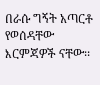በራሱ ግኝት አጣርቶ የወሰዳቸው እርምጃዎች ናቸው፡፡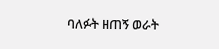ባለፉት ዘጠኝ ወራት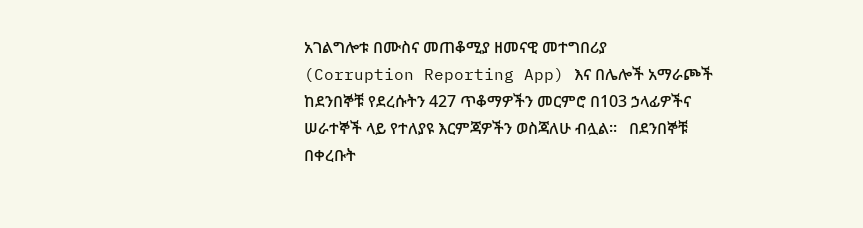አገልግሎቱ በሙስና መጠቆሚያ ዘመናዊ መተግበሪያ (Corruption Reporting App) እና በሌሎች አማራጮች ከደንበኞቹ የደረሱትን 427 ጥቆማዎችን መርምሮ በ103 ኃላፊዎችና ሠራተኞች ላይ የተለያዩ እርምጃዎችን ወስጃለሁ ብሏል፡፡   በደንበኞቹ በቀረቡት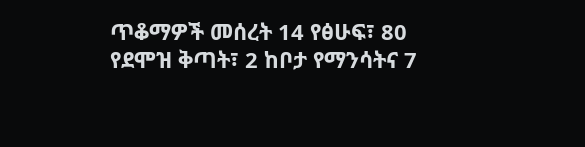ጥቆማዎች መሰረት 14 የፅሁፍ፣ 80 የደሞዝ ቅጣት፣ 2 ከቦታ የማንሳትና 7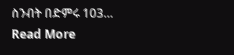ስንብት በድምሩ 103…
Read More